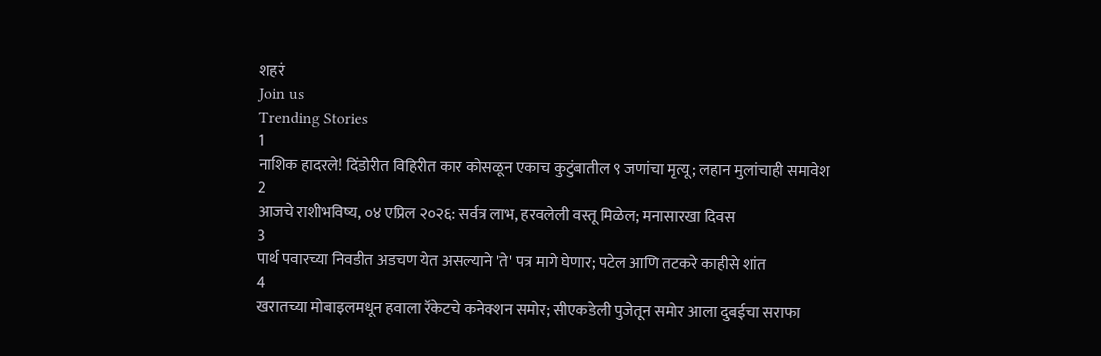शहरं
Join us
Trending Stories
1
नाशिक हादरले! दिंडोरीत विहिरीत कार कोसळून एकाच कुटुंबातील ९ जणांचा मृत्यू; लहान मुलांचाही समावेश
2
आजचे राशीभविष्य, ०४ एप्रिल २०२६: सर्वत्र लाभ, हरवलेली वस्तू मिळेल; मनासारखा दिवस
3
पार्थ पवारच्या निवडीत अडचण येत असल्याने 'ते' पत्र मागे घेणार; पटेल आणि तटकरे काहीसे शांत
4
खरातच्या मोबाइलमधून हवाला रॅकेटचे कनेक्शन समोर; सीएकडेली पुजेतून समोर आला दुबईचा सराफा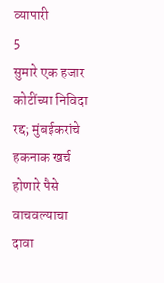व्यापारी
5
सुमारे एक हजार कोटींच्या निविदा रद्द; मुंबईकरांचे हकनाक खर्च होणारे पैसे वाचवल्याचा दावा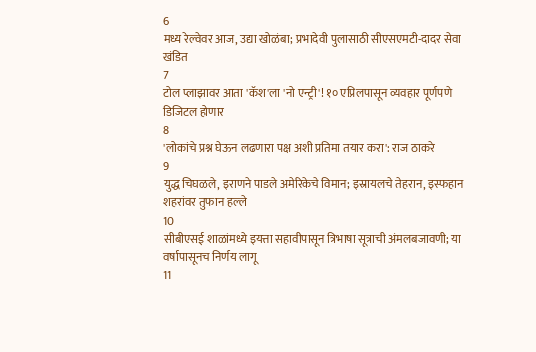6
मध्य रेल्वेवर आज, उद्या खोळंबा; प्रभादेवी पुलासाठी सीएसएमटी-दादर सेवा खंडित
7
टोल प्लाझावर आता 'कॅश'ला 'नो एन्ट्री'! १० एप्रिलपासून व्यवहार पूर्णपणे डिजिटल होणार
8
'लोकांचे प्रश्न घेऊन लढणारा पक्ष अशी प्रतिमा तयार करा': राज ठाकरे
9
युद्ध चिघळले, इराणने पाडले अमेरिकेचे विमान; इस्रायलचे तेहरान, इस्फहान शहरांवर तुफान हल्ले
10
सीबीएसई शाळांमध्ये इयत्ता सहावीपासून त्रिभाषा सूत्राची अंमलबजावणी; या वर्षापासूनच निर्णय लागू
11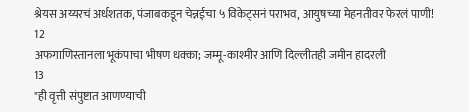श्रेयस अय्यरचं अर्धशतक, पंजाबकडून चेन्नईचा ५ विकेट्सनं पराभव, आयुषच्या मेहनतीवर फेरलं पाणी!
12
अफगाणिस्तानला भूकंपाचा भीषण धक्का; जम्मू-काश्मीर आणि दिल्लीतही जमीन हादरली
13
"ही वृत्ती संपुष्टात आणण्याची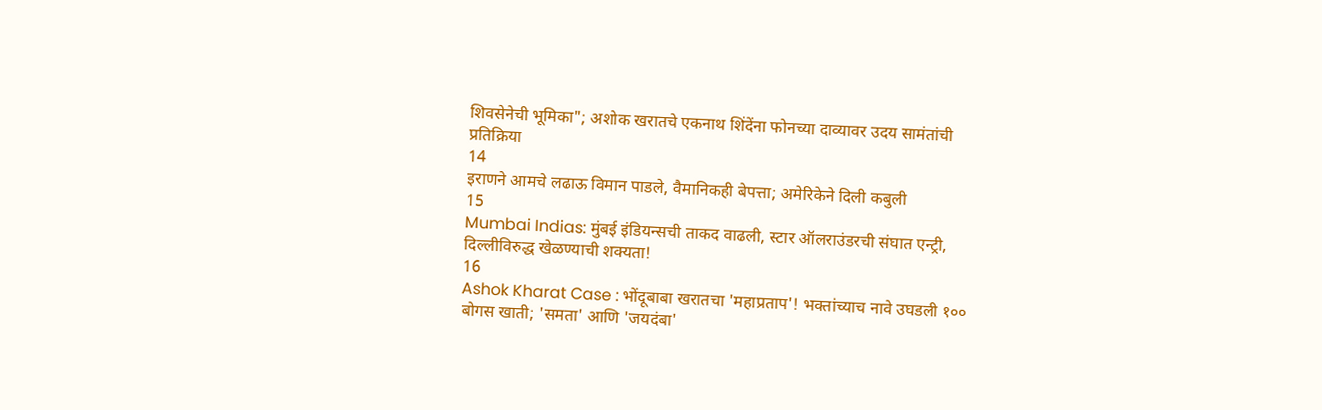शिवसेनेची भूमिका"; अशोक खरातचे एकनाथ शिंदेंना फोनच्या दाव्यावर उदय सामंतांची प्रतिक्रिया
14
इराणने आमचे लढाऊ विमान पाडले, वैमानिकही बेपत्ता; अमेरिकेने दिली कबुली
15
Mumbai Indias: मुंबई इंडियन्सची ताकद वाढली, स्टार ऑलराउंडरची संघात एन्ट्री, दिल्लीविरुद्ध खेळण्याची शक्यता!
16
Ashok Kharat Case : भोंदूबाबा खरातचा 'महाप्रताप'! भक्तांच्याच नावे उघडली १०० बोगस खाती; 'समता' आणि 'जयदंबा'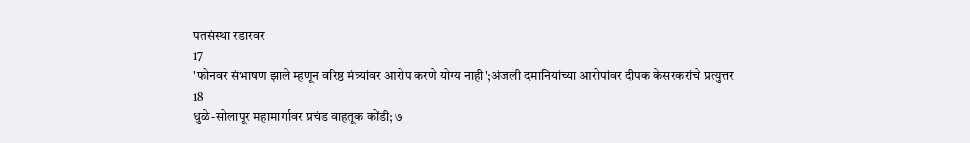पतसंस्था रडारवर
17
'फोनवर संभाषण झाले म्हणून वरिष्ठ मंत्र्यांवर आरोप करणे योग्य नाही';अंजली दमानियांच्या आरोपांवर दीपक केसरकरांचे प्रत्युत्तर
18
धुळे-सोलापूर महामार्गावर प्रचंड वाहतूक कोंडी; ७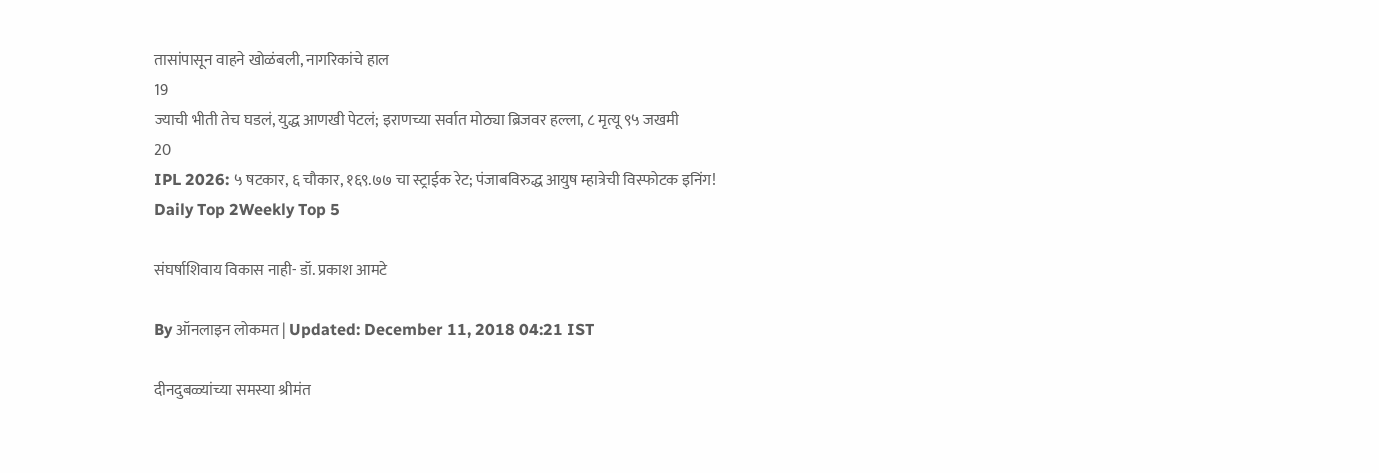तासांपासून वाहने खोळंबली, नागरिकांचे हाल
19
ज्याची भीती तेच घडलं, युद्ध आणखी पेटलं; इराणच्या सर्वात मोठ्या ब्रिजवर हल्ला, ८ मृत्यू ९५ जखमी
20
IPL 2026: ५ षटकार, ६ चौकार, १६९.७७ चा स्ट्राईक रेट; पंजाबविरुद्ध आयुष म्हात्रेची विस्फोटक इनिंग!
Daily Top 2Weekly Top 5

संघर्षाशिवाय विकास नाही- डॉ. प्रकाश आमटे

By ऑनलाइन लोकमत | Updated: December 11, 2018 04:21 IST

दीनदुबळ्यांच्या समस्या श्रीमंत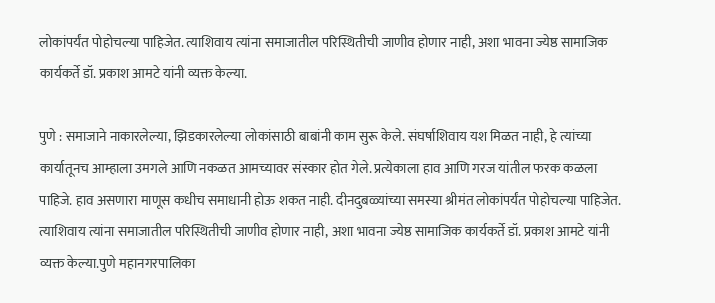लोकांपर्यंत पोहोचल्या पाहिजेत. त्याशिवाय त्यांना समाजातील परिस्थितीची जाणीव होणार नाही, अशा भावना ज्येष्ठ सामाजिक कार्यकर्ते डॉ. प्रकाश आमटे यांनी व्यक्त केल्या.

पुणे : समाजाने नाकारलेल्या, झिडकारलेल्या लोकांसाठी बाबांनी काम सुरू केले. संघर्षाशिवाय यश मिळत नाही, हे त्यांच्या कार्यातूनच आम्हाला उमगले आणि नकळत आमच्यावर संस्कार होत गेले. प्रत्येकाला हाव आणि गरज यांतील फरक कळला पाहिजे. हाव असणारा माणूस कधीच समाधानी होऊ शकत नाही. दीनदुबळ्यांच्या समस्या श्रीमंत लोकांपर्यंत पोहोचल्या पाहिजेत. त्याशिवाय त्यांना समाजातील परिस्थितीची जाणीव होणार नाही, अशा भावना ज्येष्ठ सामाजिक कार्यकर्ते डॉ. प्रकाश आमटे यांनी व्यक्त केल्या.पुणे महानगरपालिका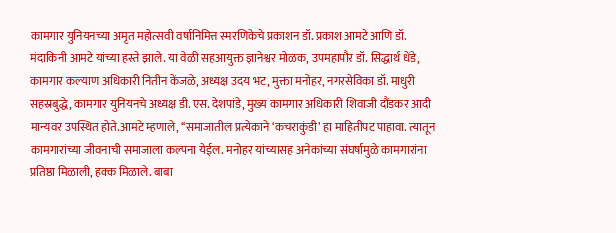कामगार युनियनच्या अमृत महोत्सवी वर्षानिमित्त स्मरणिकेचे प्रकाशन डॉ. प्रकाश आमटे आणि डॉ. मंदाकिनी आमटे यांच्या हस्ते झाले. या वेळी सहआयुक्त ज्ञानेश्वर मोळक, उपमहापौर डॉ. सिद्धार्थ धेंडे, कामगार कल्याण अधिकारी नितीन केंजळे, अध्यक्ष उदय भट, मुक्ता मनोहर, नगरसेविका डॉ. माधुरी सहस्रबुद्धे, कामगार युनियनचे अध्यक्ष डी. एस. देशपांडे, मुख्य कामगार अधिकारी शिवाजी दौंडकर आदी मान्यवर उपस्थित होते.आमटे म्हणाले, ‘‘समाजातील प्रत्येकाने ‘कचराकुंडी’ हा माहितीपट पाहावा. त्यातून कामगारांच्या जीवनाची समाजाला कल्पना येईल. मनोहर यांच्यासह अनेकांच्या संघर्षामुळे कामगारांना प्रतिष्ठा मिळाली, हक्क मिळाले. बाबा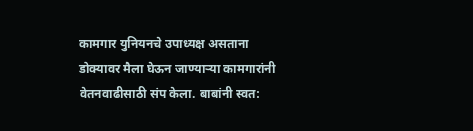कामगार युनियनचे उपाध्यक्ष असताना डोक्यावर मैला घेऊन जाण्याऱ्या कामगारांनी वेतनवाढीसाठी संप केला. बाबांनी स्वत: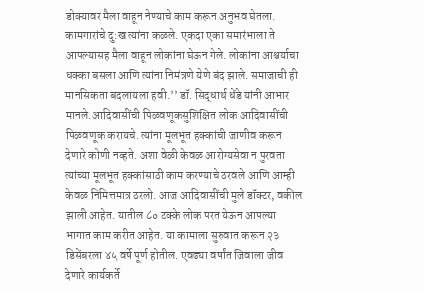डोक्यावर मैला वाहून नेण्याचे काम करून अनुभव घेतला. कामगारांचे दु:ख त्यांना कळले. एकदा एका समारंभाला ते आपल्यासह मैला वाहून लोकांना घेऊन गेले. लोकांना आश्चर्याचा धक्का बसला आणि त्यांना निमंत्रणे येणे बंद झाले. समाजाची ही मानसिकता बदलायला हवी.’’ डॉ. सिद्धार्थ धेंडे यांनी आभार मानले.आदिवासींची पिळवणूकसुशिक्षित लोक आदिवासींची पिळवणूक करायचे. त्यांना मूलभूत हक्कांची जाणीव करून देणारे कोणी नव्हते. अशा वेळी केवळ आरोग्यसेवा न पुरवता त्यांच्या मूलभूत हक्कांसाठी काम करण्याचे ठरवले आणि आम्ही केवळ निमित्तमात्र ठरलो. आज आदिवासींची मुले डॉक्टर, वकील झाली आहेत. यातील ८० टक्के लोक परत येऊन आपल्या भागात काम करीत आहेत. या कामाला सुरुवात करून २३ डिसेंबरला ४५ वर्षे पूर्ण होतील. एवढ्या वर्षांत जिवाला जीव देणारे कार्यकर्ते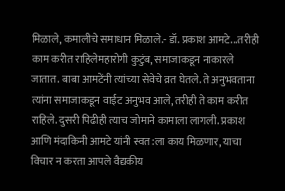मिळाले, कमालीचे समाधान मिळाले.- डॉ. प्रकाश आमटे...तरीही काम करीत राहिलेमहारोगी कुटुंब, समाजाकडून नाकारले जातात. बाबा आमटेंनी त्यांच्या सेवेचे व्रत घेतले. ते अनुभवताना त्यांना समाजाकडून वाईट अनुभव आले, तरीही ते काम करीत राहिले. दुसरी पिढीही त्याच जोमाने कामाला लागली. प्रकाश आणि मंदाकिनी आमटे यांनी स्वत:ला काय मिळणार, याचा विचार न करता आपले वैद्यकीय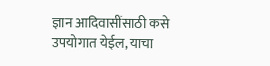ज्ञान आदिवासींसाठी कसे उपयोगात येईल, याचा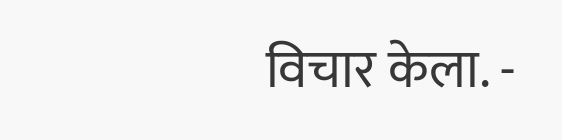विचार केला. -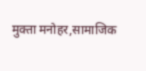मुक्ता मनोहर,सामाजिक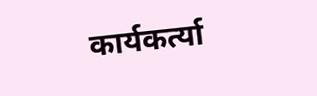कार्यकर्त्या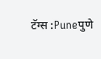टॅग्स :Puneपुणे